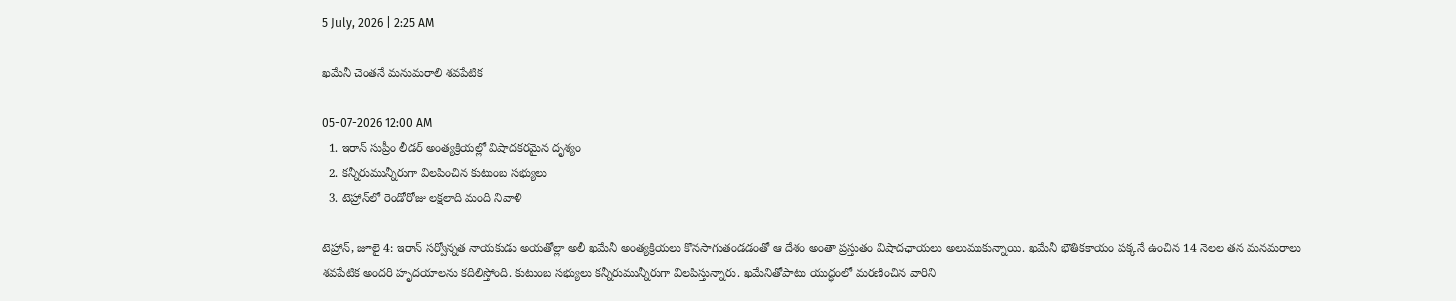5 July, 2026 | 2:25 AM

ఖమేనీ చెంతనే మనుమరాలి శవపేటిక

05-07-2026 12:00 AM
  1. ఇరాన్ సుప్రీం లీడర్ అంత్యక్రియల్లో విషాదకరమైన దృశ్యం
  2. కన్నీరుమున్నీరుగా విలపించిన కుటుంబ సభ్యులు
  3. టెహ్రాన్‌లో రెండోరోజు లక్షలాది మంది నివాళి

టెహ్రాన్, జూలై 4: ఇరాన్ సర్వోన్నత నాయకుడు అయతోల్లా అలీ ఖమేనీ అంత్యక్రియలు కొనసాగుతండడంతో ఆ దేశం అంతా ప్రస్తుతం విషాదఛాయలు అలుముకున్నాయి. ఖమేనీ భౌతికకాయం పక్కనే ఉంచిన 14 నెలల తన మనమరాలు శవపేటిక అందరి హృదయాలను కదిలిస్తోంది. కుటుంబ సభ్యులు కన్నీరుమున్నీరుగా విలపిస్తున్నారు. ఖమేనితోపాటు యుద్ధంలో మరణించిన వారిని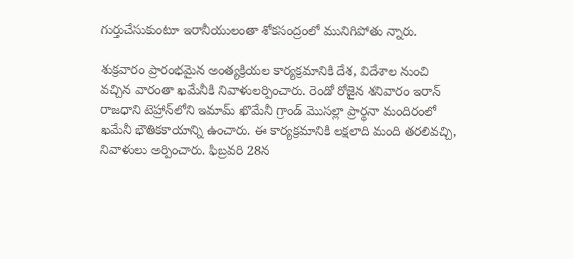గుర్తుచేసుకుంటూ ఇరానీయులంతా శోకసంద్రంలో మునిగిపోతు న్నారు.

శుక్రవారం ప్రారంభమైన అంత్యక్రియల కార్యక్రమానికి దేశ, విదేశాల నుంచి వచ్చిన వారంతా ఖమేనీకి నివాళులర్పించారు. రెండో రోజైన శనివారం ఇరాన్ రాజధాని టెహ్రాన్‌లోని ఇమామ్ ఖొమేనీ గ్రాండ్ మొసల్లా ప్రార్థనా మందిరంలో ఖమేనీ భౌతికకాయాన్ని ఉంచారు. ఈ కార్యక్రమానికి లక్షలాది మంది తరలివచ్చి, నివాళులు అర్పించారు. ఫిబ్రవరి 28న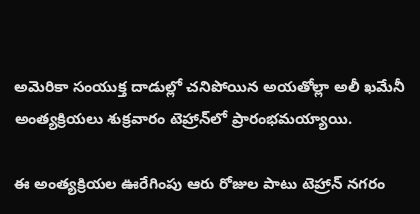అమెరికా సంయుక్త దాడుల్లో చనిపోయిన అయతోల్లా అలీ ఖమేనీ అంత్యక్రియలు శుక్రవారం టెహ్రాన్‌లో ప్రారంభమయ్యాయి.

ఈ అంత్యక్రియల ఊరేగింపు ఆరు రోజుల పాటు టెహ్రాన్ నగరం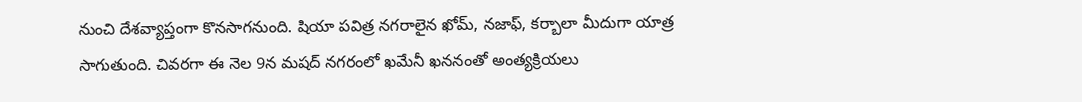నుంచి దేశవ్యాప్తంగా కొనసాగనుంది. షియా పవిత్ర నగరాలైన ఖోమ్, నజాఫ్, కర్బాలా మీదుగా యాత్ర సాగుతుంది. చివరగా ఈ నెల 9న మషద్ నగరంలో ఖమేనీ ఖననంతో అంత్యక్రియలు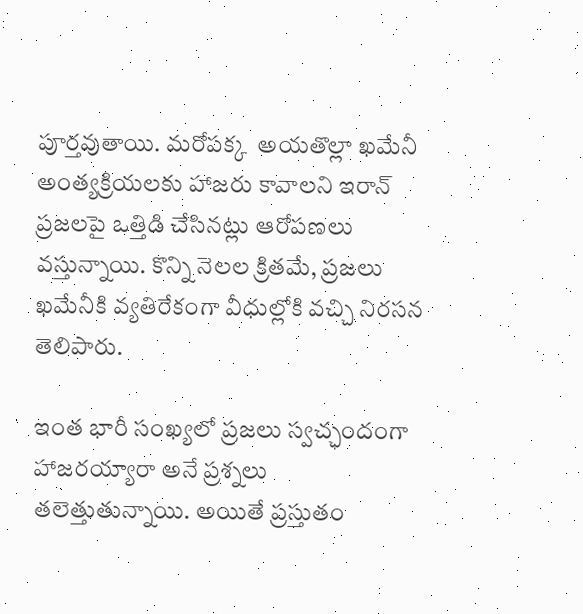పూర్తవుతాయి. మరోపక్క  అయతొల్లా ఖమేనీ అంత్యక్రియలకు హాజరు కావాలని ఇరాన్ ప్రజలపై ఒత్తిడి చేసినట్లు ఆరోపణలు వస్తున్నాయి. కొన్ని నెలల క్రితమే, ప్రజలు ఖమేనీకి వ్యతిరేకంగా వీధుల్లోకి వచ్చి నిరసన తెలిపారు.

ఇంత భారీ సంఖ్యలో ప్రజలు స్వచ్ఛందంగా హాజరయ్యారా అనే ప్రశ్నలు తలెత్తుతున్నాయి. అయితే ప్రస్తుతం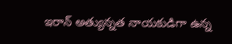ఇరాన్ అత్యున్నత నాయకుడిగా ఉన్న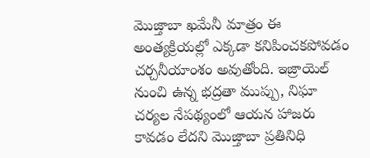మొజ్తాబా ఖమేనీ మాత్రం ఈ అంత్యక్రియల్లో ఎక్కడా కనిపించకపోవడం చర్చనీయాంశం అవుతోంది. ఇజ్రాయెల్ నుంచి ఉన్న భద్రతా ముప్పు, నిఘా చర్యల నేపథ్యంలో ఆయన హాజరు కావడం లేదని మొజ్తాబా ప్రతినిధి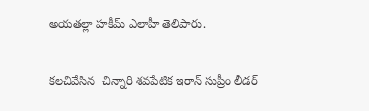అయతల్లా హకీమ్ ఎలాహీ తెలిపారు.

కలచివేసిన  చిన్నారి శవపేటిక ఇరాన్ సుప్రీం లీడర్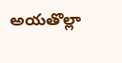అయతొల్లా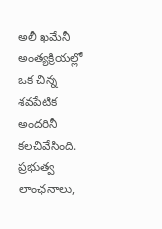అలీ ఖమేనీ అంత్యక్రియల్లో ఒక చిన్న శవపేటిక అందరినీ కలచివేసింది. ప్రభుత్వ లాంఛనాలు,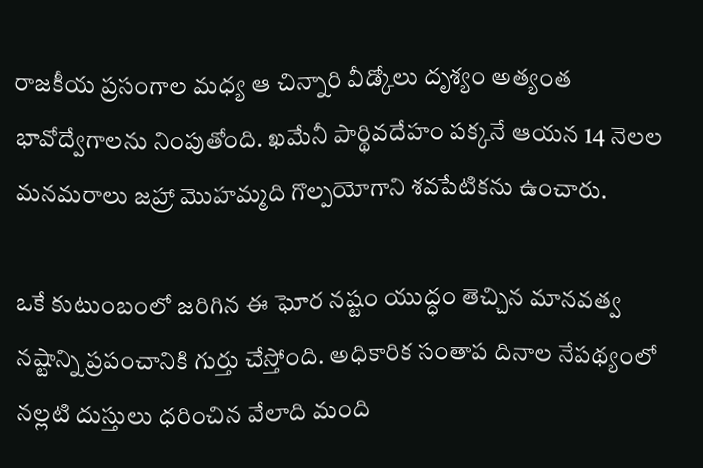రాజకీయ ప్రసంగాల మధ్య ఆ చిన్నారి వీడ్కోలు దృశ్యం అత్యంత భావోద్వేగాలను నింపుతోంది. ఖమేనీ పార్థివదేహం పక్కనే ఆయన 14 నెలల మనమరాలు జహ్రా మొహమ్మది గొల్పయోగాని శవపేటికను ఉంచారు.

ఒకే కుటుంబంలో జరిగిన ఈ ఘోర నష్టం యుద్ధం తెచ్చిన మానవత్వ నష్టాన్ని ప్రపంచానికి గుర్తు చేస్తోంది. అధికారిక సంతాప దినాల నేపథ్యంలో నల్లటి దుస్తులు ధరించిన వేలాది మంది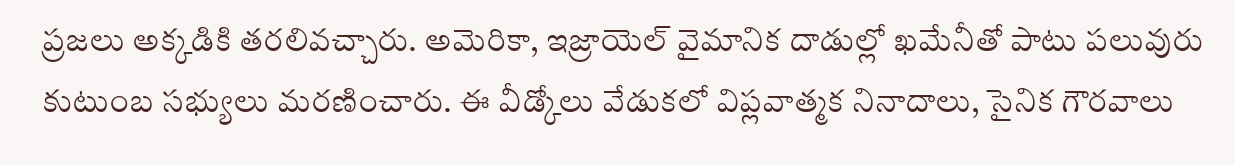ప్రజలు అక్కడికి తరలివచ్చారు. అమెరికా, ఇజ్రాయెల్ వైమానిక దాడుల్లో ఖమేనీతో పాటు పలువురు కుటుంబ సభ్యులు మరణించారు. ఈ వీడ్కోలు వేడుకలో విప్లవాత్మక నినాదాలు, సైనిక గౌరవాలు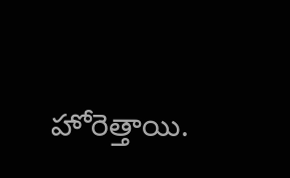హోరెత్తాయి.